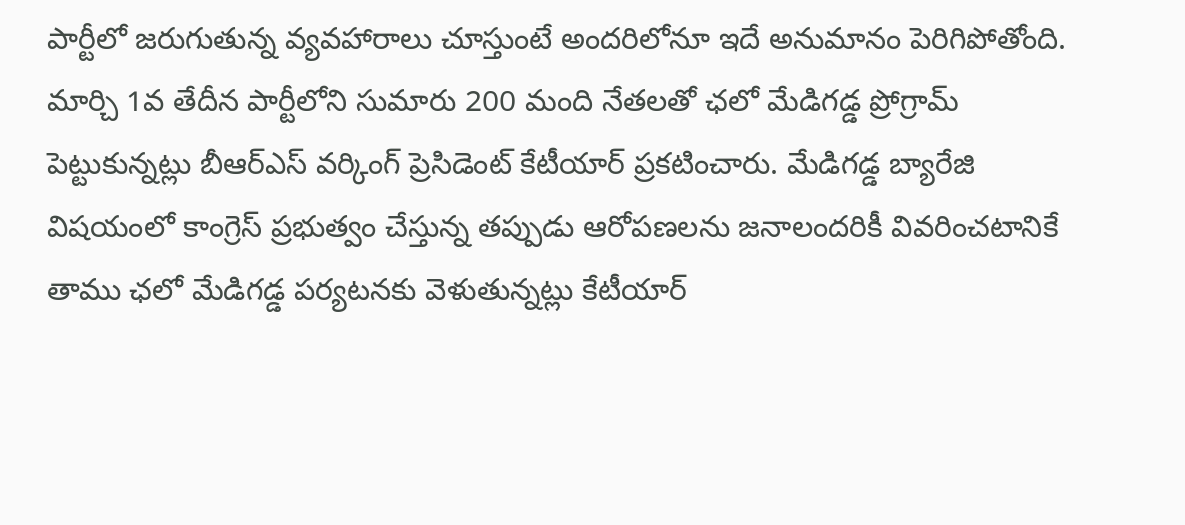పార్టీలో జరుగుతున్న వ్యవహారాలు చూస్తుంటే అందరిలోనూ ఇదే అనుమానం పెరిగిపోతోంది. మార్చి 1వ తేదీన పార్టీలోని సుమారు 200 మంది నేతలతో ఛలో మేడిగడ్డ ప్రోగ్రామ్ పెట్టుకున్నట్లు బీఆర్ఎస్ వర్కింగ్ ప్రెసిడెంట్ కేటీయార్ ప్రకటించారు. మేడిగడ్డ బ్యారేజి విషయంలో కాంగ్రెస్ ప్రభుత్వం చేస్తున్న తప్పుడు ఆరోపణలను జనాలందరికీ వివరించటానికే తాము ఛలో మేడిగడ్డ పర్యటనకు వెళుతున్నట్లు కేటీయార్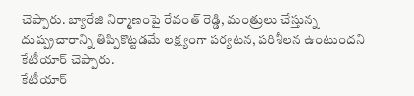చెప్పారు. బ్యారేజి నిర్మాణంపై రేవంత్ రెడ్డి, మంత్రులు చేస్తున్న దుష్ప్రచారాన్ని తిప్పికొట్టడమే లక్ష్యంగా పర్యటన, పరిశీలన ఉంటుందని కేటీయార్ చెప్పారు.
కేటీయార్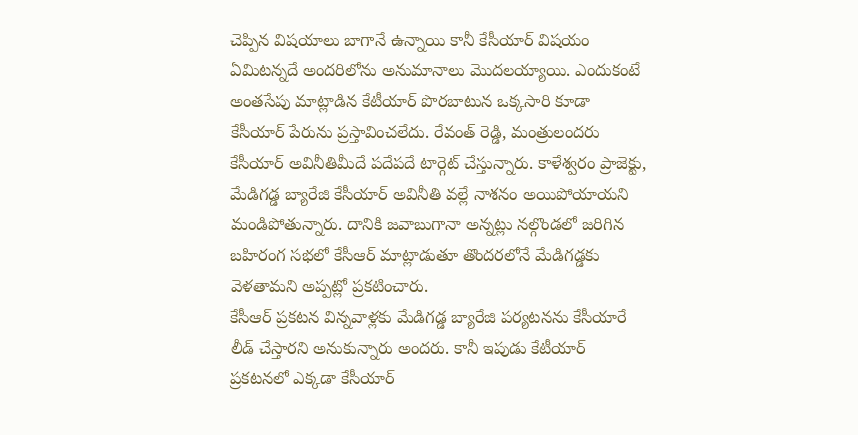చెప్పిన విషయాలు బాగానే ఉన్నాయి కానీ కేసీయార్ విషయం ఏమిటన్నదే అందరిలోను అనుమానాలు మొదలయ్యాయి. ఎందుకంటే అంతసేపు మాట్లాడిన కేటీయార్ పొరబాటున ఒక్కసారి కూడా కేసీయార్ పేరును ప్రస్తావించలేదు. రేవంత్ రెడ్డి, మంత్రులందరు కేసీయార్ అవినీతిమీదే పదేపదే టార్గెట్ చేస్తున్నారు. కాళేశ్వరం ప్రాజెక్టు, మేడిగడ్డ బ్యారేజి కేసీయార్ అవినీతి వల్లే నాశనం అయిపోయాయని మండిపోతున్నారు. దానికి జవాబుగానా అన్నట్లు నల్గొండలో జరిగిన బహిరంగ సభలో కేసీఆర్ మాట్లాడుతూ తొందరలోనే మేడిగడ్డకు వెళతామని అప్పట్లో ప్రకటించారు.
కేసీఆర్ ప్రకటన విన్నవాళ్లకు మేడిగడ్డ బ్యారేజి పర్యటనను కేసీయారే లీడ్ చేస్తారని అనుకున్నారు అందరు. కానీ ఇపుడు కేటీయార్ ప్రకటనలో ఎక్కడా కేసీయార్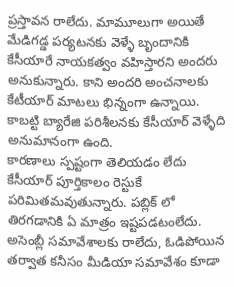ప్రస్తావన రాలేదు. మామూలుగా అయితే మేడిగడ్డ పర్యటనకు వెళ్ళే బృందానికి కేసీయారే నాయకత్వం వహిస్తారని అందరు అనుకున్నారు. కాని అందరి అంచనాలకు కేటీయార్ మాటలు భిన్నంగా ఉన్నాయి. కాబట్టి బ్యారేజి పరిశీలనకు కేసీయార్ వెళ్ళేది అనుమానంగా ఉంది.
కారణాలు స్పష్టంగా తెలియడం లేదు కేసీయార్ పూర్తికాలం రెస్టుకే పరిమితమవుతున్నారు. పబ్లిక్ లో తిరగడానికి ఏ మాత్రం ఇష్టపడటంలేదు. అసెంబ్లీ సమావేశాలకు రాలేదు, ఓడిపోయిన తర్వాత కనీసం మీడియా సమావేశం కూడా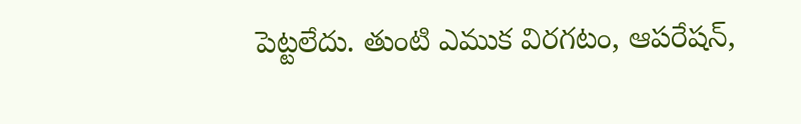పెట్టలేదు. తుంటి ఎముక విరగటం, ఆపరేషన్,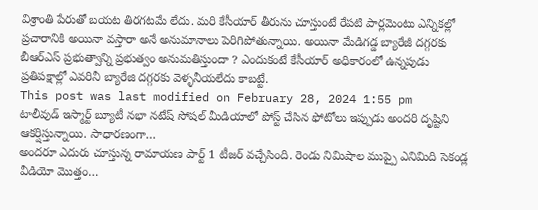విశ్రాంతి పేరుతో బయట తిరగటమే లేదు. మరి కేసీయార్ తీరును చూస్తుంటే రేపటి పార్లమెంటు ఎన్నికల్లో ప్రచారానికి అయినా వస్తారా అనే అనుమానాలు పెరిగిపోతున్నాయి. అయినా మేడిగడ్డ బ్యారేజీ దగ్గరకు బీఆర్ఎస్ ప్రభుత్వాన్ని ప్రభుత్వం అనుమతిస్తుందా ? ఎందుకంటే కేసీయార్ అధికారంలో ఉన్నపుడు ప్రతిపక్షాల్లో ఎవరినీ బ్యారేజి దగ్గరకు వెళ్ళనీయలేదు కాబట్టే.
This post was last modified on February 28, 2024 1:55 pm
టాలీవుడ్ ఇస్మార్ట్ బ్యూటీ నభా నటేష్ సోషల్ మీడియాలో పోస్ట్ చేసిన ఫోటోలు ఇప్పుడు అందరి దృష్టిని ఆకర్షిస్తున్నాయి. సాధారణంగా…
అందరూ ఎదురు చూస్తున్న రామాయణ పార్ట్ 1 టీజర్ వచ్చేసింది. రెండు నిమిషాల ముప్పై ఎనిమిది సెకండ్ల వీడియో మొత్తం…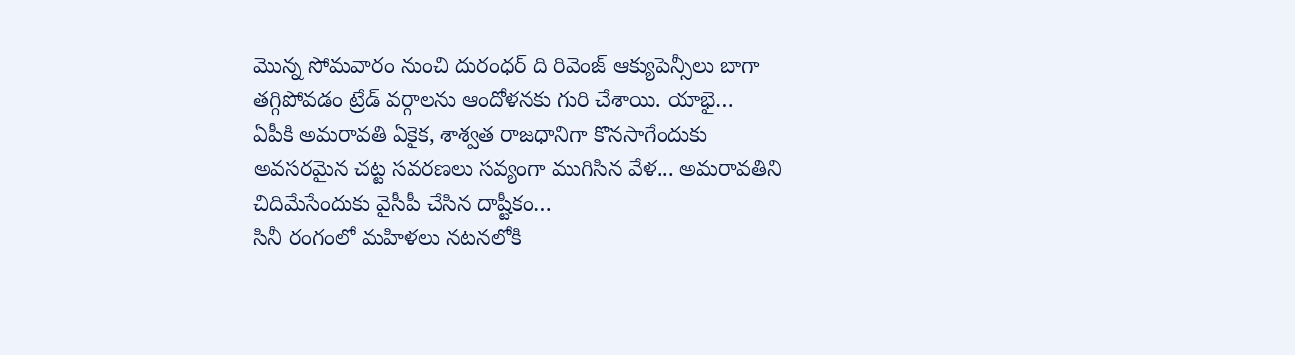మొన్న సోమవారం నుంచి దురంధర్ ది రివెంజ్ ఆక్యుపెన్సీలు బాగా తగ్గిపోవడం ట్రేడ్ వర్గాలను ఆందోళనకు గురి చేశాయి. యాభై…
ఏపీకి అమరావతి ఏకైక, శాశ్వత రాజధానిగా కొనసాగేందుకు అవసరమైన చట్ట సవరణలు సవ్యంగా ముగిసిన వేళ... అమరావతిని చిదిమేసేందుకు వైసీపీ చేసిన దాష్టీకం…
సినీ రంగంలో మహిళలు నటనలోకి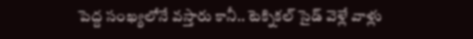పెద్ద సంఖ్యలోనే వస్తారు కానీ.. టెక్నికల్ సైడ్ వెళ్లే వాళ్లు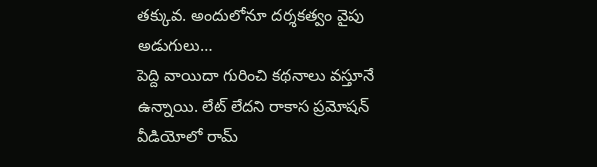తక్కువ. అందులోనూ దర్శకత్వం వైపు అడుగులు…
పెద్ది వాయిదా గురించి కథనాలు వస్తూనే ఉన్నాయి. లేట్ లేదని రాకాస ప్రమోషన్ వీడియోలో రామ్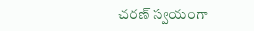చరణ్ స్వయంగా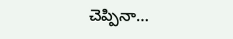చెప్పినా…